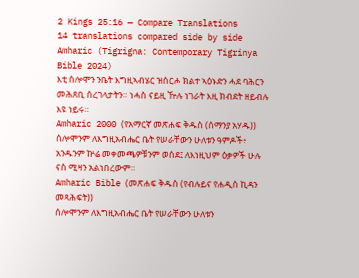2 Kings 25:16 — Compare Translations
14 translations compared side by side
Amharic (Tigrigna: Contemporary Tigrinya Bible 2024)
እቲ ሰሎሞን ንቤት እግዚኣብሄር ዝሰርሖ ክልተ ኣዕኑድን ሓደ ባሕርን መሕጸቢ ሰረገላታትን። ነሓስ ናይዚ ዅሉ ነገራት እዚ ክብደት ዘይብሉ እዩ ነይሩ።
Amharic 2000 (የአማርኛ መጽሐፍ ቅዱስ (ሰማንያ አሃዱ))
ሰሎሞንም ለእግዚአብሔር ቤት የሠራቸውን ሁለቱን ዓምዶች፥ አንዱንም ኵሬ መቀመጫዎቹንም ወሰደ፤ ለእነዚህም ዕቃዎች ሁሉ ናስ ሚዛን አልነበረውም።
Amharic Bible (መጽሐፍ ቅዱስ (የብሉይና የሐዲስ ኪዳን መጻሕፍት))
ሰሎሞንም ለእግዚአብሔር ቤት የሠራቸውን ሁለቱን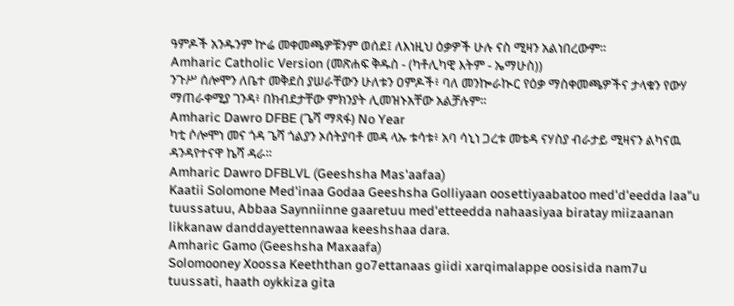ዓምዶች አንዱንም ኵሬ መቀመጫዎቹንም ወሰደ፤ ለእነዚህ ዕቃዎች ሁሉ ናስ ሚዛን አልነበረውም።
Amharic Catholic Version (መጽሐፍ ቅዱስ - (ካቶሊካዊ እትም - ኤማሁስ))
ንጉሥ ሰሎሞን ለቤተ መቅደስ ያሠራቸውን ሁለቱን ዐምዶች፥ ባለ መንኰራኲር የዕቃ ማስቀመጫዎችና ታላቁን የውሃ ማጠራቀሚያ ገንዳ፥ በክብደታቸው ምክንያት ሊመዝኑአቸው አልቻሉም።
Amharic Dawro DFBE (ጌሻ ማጻፋ) No Year
ካቲ ሶሎሞነ መና ጎዳ ጌሻ ጎልያን ኦሰትያባቶ መዳ ላኡ ቱሳቱ፥ አባ ሳኒነ ጋረቱ መቴዳ ናሃስያ ብራታይ ሚዛናን ልካናዉ ዳንዳየተናዋ ኬሻ ዳራ።
Amharic Dawro DFBLVL (Geeshsha Mas'aafaa)
Kaatii Solomone Med'inaa Godaa Geeshsha Golliyaan oosettiyaabatoo med'd'eedda laa"u tuussatuu, Abbaa Saynniinne gaaretuu med'etteedda nahaasiyaa biratay miizaanan likkanaw danddayettennawaa keeshshaa dara.
Amharic Gamo (Geeshsha Maxaafa)
Solomooney Xoossa Keeththan go7ettanaas giidi xarqimalappe oosisida nam7u tuussati, haath oykkiza gita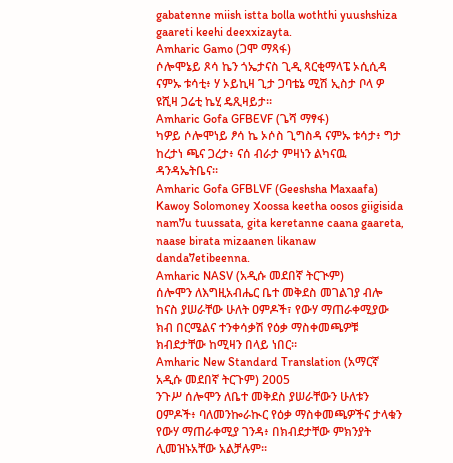gabatenne miish istta bolla woththi yuushshiza gaareti keehi deexxizayta.
Amharic Gamo (ጋሞ ማጻፋ)
ሶሎሞኔይ ጾሳ ኬን ጎኤታናስ ጊዲ ጻርቂማላፔ ኦሲሲዳ ናምኡ ቱሳቲ፥ ሃ ኦይኪዛ ጊታ ጋባቴኔ ሚሽ ኢስታ ቦላ ዎ ዩሺዛ ጋሬቲ ኬሂ ዴጺዛይታ።
Amharic Gofa GFBEVF (ጌሻ ማፃፋ)
ካዎይ ሶሎሞነይ ፆሳ ኬ ኦሶስ ጊግስዳ ናምኡ ቱሳታ፥ ግታ ከረታነ ጫና ጋረታ፥ ናሰ ብራታ ምዛነን ልካናዉ ዳንዳኤትቤና።
Amharic Gofa GFBLVF (Geeshsha Maxaafa)
Kawoy Solomoney Xoossa keetha oosos giigisida nam7u tuussata, gita keretanne caana gaareta, naase birata mizaanen likanaw danda7etibeenna.
Amharic NASV (አዲሱ መደበኛ ትርጒም)
ሰሎሞን ለእግዚአብሔር ቤተ መቅደስ መገልገያ ብሎ ከናስ ያሠራቸው ሁለት ዐምዶች፣ የውሃ ማጠራቀሚያው ክብ በርሜልና ተንቀሳቃሽ የዕቃ ማስቀመጫዎቹ ክብደታቸው ከሚዛን በላይ ነበር።
Amharic New Standard Translation (አማርኛ አዲሱ መደበኛ ትርጉም) 2005
ንጉሥ ሰሎሞን ለቤተ መቅደስ ያሠራቸውን ሁለቱን ዐምዶች፥ ባለመንኰራኲር የዕቃ ማስቀመጫዎችና ታላቁን የውሃ ማጠራቀሚያ ገንዳ፥ በክብደታቸው ምክንያት ሊመዝኑአቸው አልቻሉም።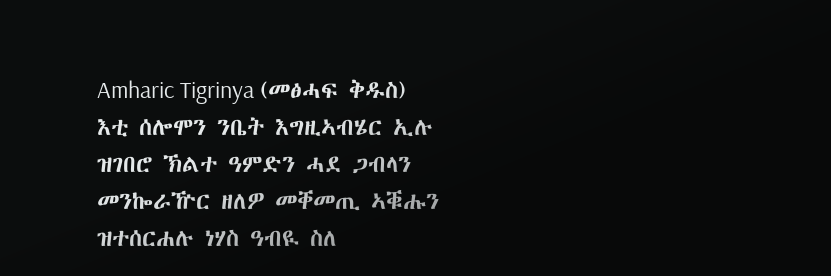Amharic Tigrinya (መፅሓፍ ቅዱስ)
እቲ ሰሎሞን ንቤት እግዚኣብሄር ኢሉ ዝገበሮ ኽልተ ዓምድን ሓደ ጋብላን መንኰራዅር ዘለዎ መቐመጢ ኣቑሑን ዝተሰርሐሉ ነሃስ ዓብዪ ስለ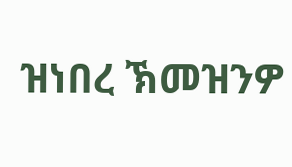ዝነበረ ኽመዝንዎ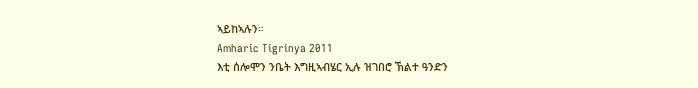ኣይከኣሉን።
Amharic Tigrinya 2011
እቲ ሰሎሞን ንቤት እግዚኣብሄር ኢሉ ዝገበሮ ኽልተ ዓንድን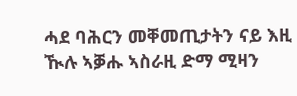ሓደ ባሕርን መቐመጢታትን ናይ እዚ ዂሉ ኣቓሑ ኣስራዚ ድማ ሚዛን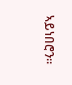ኣይነበሮን።